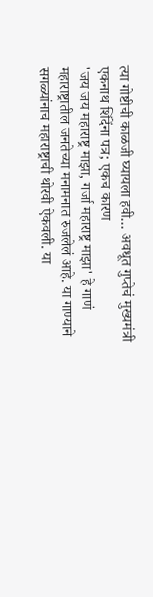त्या गोष्टीची काळजी घ्यायला हवी… अवधूत गुप्तेचं मुख्यमंत्री एकनाथ शिंदेंना पत्र; एकच कारण
'जय जय महाराष्ट्र माझा, गर्जा महाराष्ट्र माझा' हे गाणं महाराष्ट्रातील जनतेच्या मनामनात रुजलेलं आहे. या गाण्याने सगळ्यांनाच महाराष्ट्राची थोरवी ऐकवली. या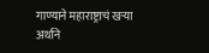गाण्याने महाराष्ट्राचं खऱ्या अर्थाने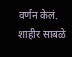वर्णन केलं. शाहीर साबळे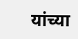यांच्या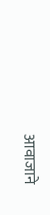आवाजाने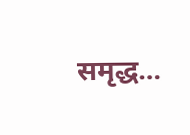समृद्ध…